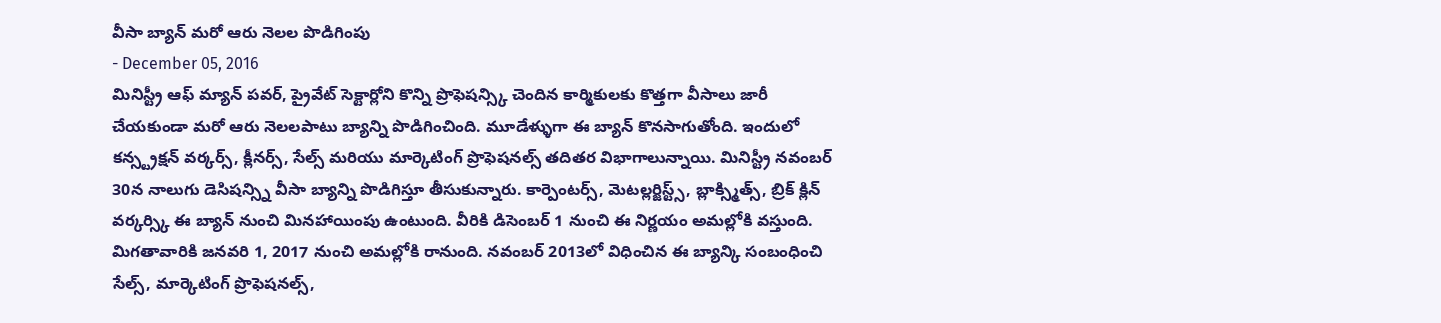వీసా బ్యాన్ మరో ఆరు నెలల పొడిగింపు
- December 05, 2016
మినిస్ట్రీ ఆఫ్ మ్యాన్ పవర్, ప్రైవేట్ సెక్టార్లోని కొన్ని ప్రొఫెషన్స్కి చెందిన కార్మికులకు కొత్తగా వీసాలు జారీ చేయకుండా మరో ఆరు నెలలపాటు బ్యాన్ని పొడిగించింది. మూడేళ్ళుగా ఈ బ్యాన్ కొనసాగుతోంది. ఇందులో కన్స్ట్రక్షన్ వర్కర్స్, క్లీనర్స్, సేల్స్ మరియు మార్కెటింగ్ ప్రొఫెషనల్స్ తదితర విభాగాలున్నాయి. మినిస్ట్రీ నవంబర్ 30న నాలుగు డెసిషన్స్ని వీసా బ్యాన్ని పొడిగిస్తూ తీసుకున్నారు. కార్పెంటర్స్, మెటల్లర్జిస్ట్స్, బ్లాక్స్మిత్స్, బ్రిక్ క్లిన్ వర్కర్స్కి ఈ బ్యాన్ నుంచి మినహాయింపు ఉంటుంది. వీరికి డిసెంబర్ 1 నుంచి ఈ నిర్ణయం అమల్లోకి వస్తుంది. మిగతావారికి జనవరి 1, 2017 నుంచి అమల్లోకి రానుంది. నవంబర్ 2013లో విధించిన ఈ బ్యాన్కి సంబంధించి సేల్స్, మార్కెటింగ్ ప్రొఫెషనల్స్,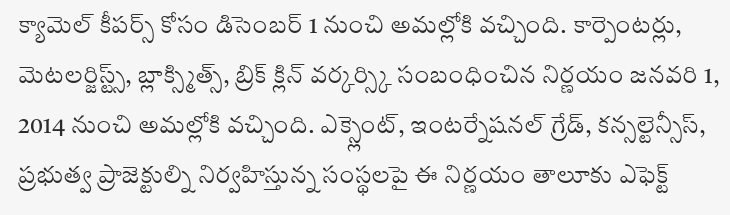క్యామెల్ కీపర్స్ కోసం డిసెంబర్ 1 నుంచి అమల్లోకి వచ్చింది. కార్పెంటర్లు, మెటలర్జిస్ట్స్, బ్లాక్స్మిత్స్, బ్రిక్ క్లిన్ వర్కర్స్కి సంబంధించిన నిర్ణయం జనవరి 1, 2014 నుంచి అమల్లోకి వచ్చింది. ఎక్స్లెంట్, ఇంటర్నేషనల్ గ్రేడ్, కన్సల్టెన్సీస్, ప్రభుత్వ ప్రాజెక్టుల్ని నిర్వహిస్తున్న సంస్థలపై ఈ నిర్ణయం తాలూకు ఎఫెక్ట్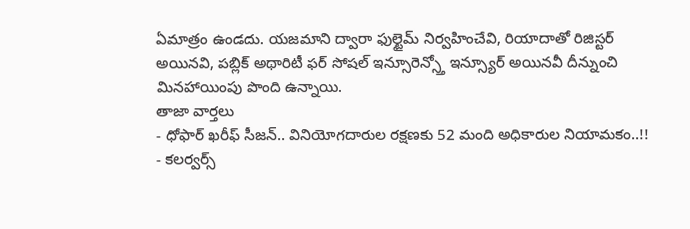ఏమాత్రం ఉండదు. యజమాని ద్వారా ఫుల్టైమ్ నిర్వహించేవి, రియాదాతో రిజిస్టర్ అయినవి, పబ్లిక్ అథారిటీ ఫర్ సోషల్ ఇన్సూరెన్స్తో ఇన్స్యూర్ అయినవీ దీన్నుంచి మినహాయింపు పొంది ఉన్నాయి.
తాజా వార్తలు
- ధోఫార్ ఖరీఫ్ సీజన్.. వినియోగదారుల రక్షణకు 52 మంది అధికారుల నియామకం..!!
- కలర్వర్స్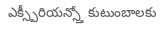ఎక్స్పీరియన్స్తో కుటుంబాలకు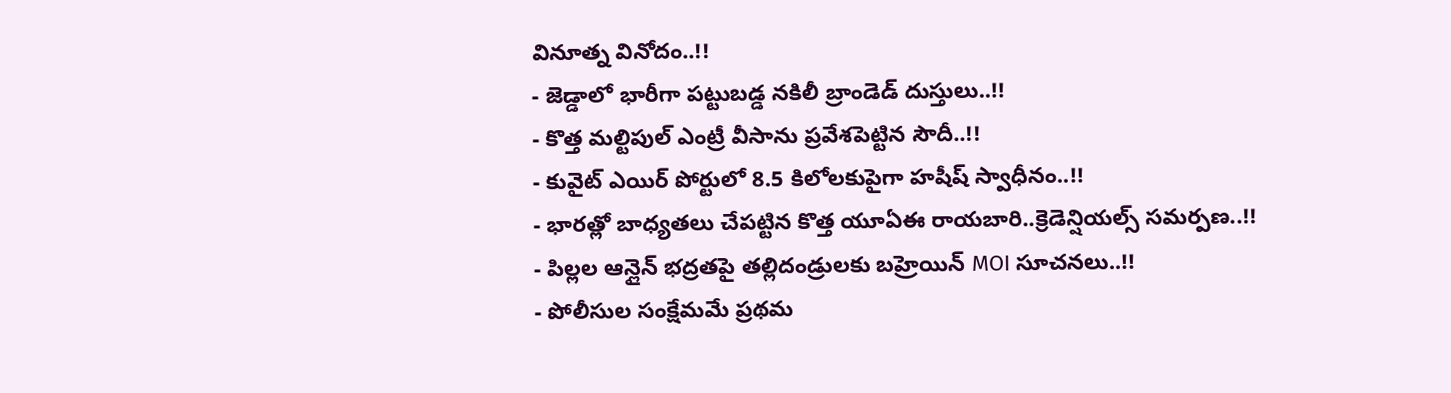వినూత్న వినోదం..!!
- జెడ్డాలో భారీగా పట్టుబడ్డ నకిలీ బ్రాండెడ్ దుస్తులు..!!
- కొత్త మల్టిపుల్ ఎంట్రీ వీసాను ప్రవేశపెట్టిన సౌదీ..!!
- కువైట్ ఎయిర్ పోర్టులో 8.5 కిలోలకుపైగా హషీష్ స్వాధీనం..!!
- భారత్లో బాధ్యతలు చేపట్టిన కొత్త యూఏఈ రాయబారి..క్రెడెన్షియల్స్ సమర్పణ..!!
- పిల్లల ఆన్లైన్ భద్రతపై తల్లిదండ్రులకు బహ్రెయిన్ MOI సూచనలు..!!
- పోలీసుల సంక్షేమమే ప్రథమ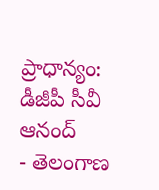ప్రాధాన్యం: డీజీపీ సీవీ ఆనంద్
- తెలంగాణ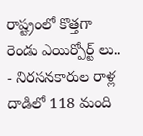రాష్ట్రంలో కొత్తగా రెండు ఎయిర్పోర్ట్ లు..
- నిరసనకారుల రాళ్ల దాడిలో 118 మంది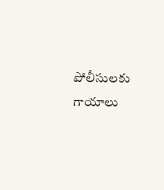పోలీసులకు గాయాలు